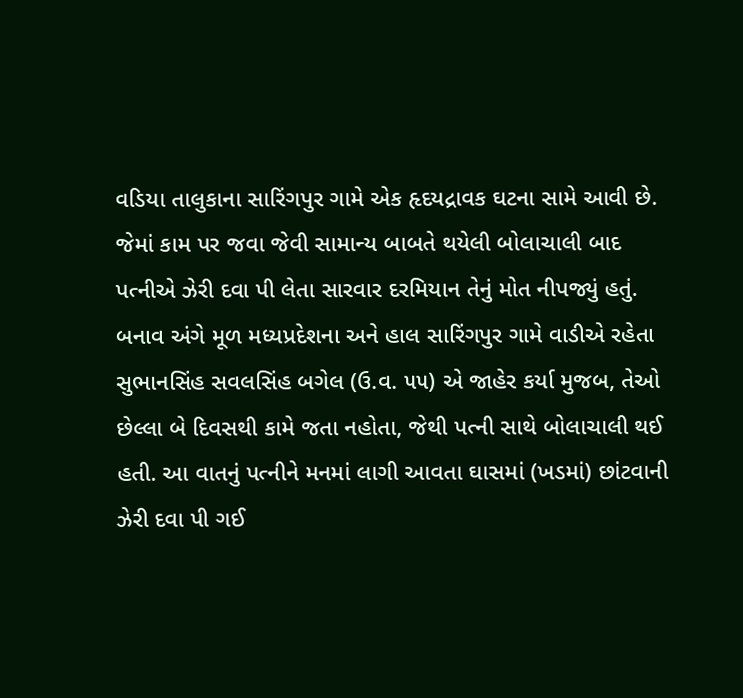વડિયા તાલુકાના સારિંગપુર ગામે એક હૃદયદ્રાવક ઘટના સામે આવી છે. જેમાં કામ પર જવા જેવી સામાન્ય બાબતે થયેલી બોલાચાલી બાદ પત્નીએ ઝેરી દવા પી લેતા સારવાર દરમિયાન તેનું મોત નીપજ્યું હતું.
બનાવ અંગે મૂળ મધ્યપ્રદેશના અને હાલ સારિંગપુર ગામે વાડીએ રહેતા સુભાનસિંહ સવલસિંહ બગેલ (ઉ.વ. ૫૫) એ જાહેર કર્યા મુજબ, તેઓ છેલ્લા બે દિવસથી કામે જતા નહોતા, જેથી પત્ની સાથે બોલાચાલી થઈ હતી. આ વાતનું પત્નીને મનમાં લાગી આવતા ઘાસમાં (ખડમાં) છાંટવાની ઝેરી દવા પી ગઈ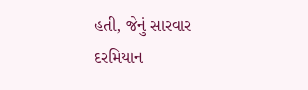હતી, જેનું સારવાર દરમિયાન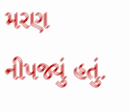મરણ નીપજ્યું હતું.